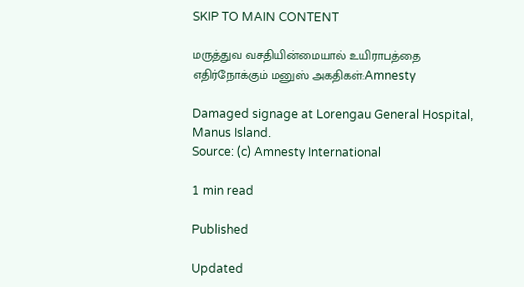SKIP TO MAIN CONTENT

மருத்துவ வசதியின்மையால் உயிராபத்தை எதிர்நோக்கும் மனுஸ் அகதிகள்:Amnesty

Damaged signage at Lorengau General Hospital, Manus Island.
Source: (c) Amnesty International

1 min read

Published

Updated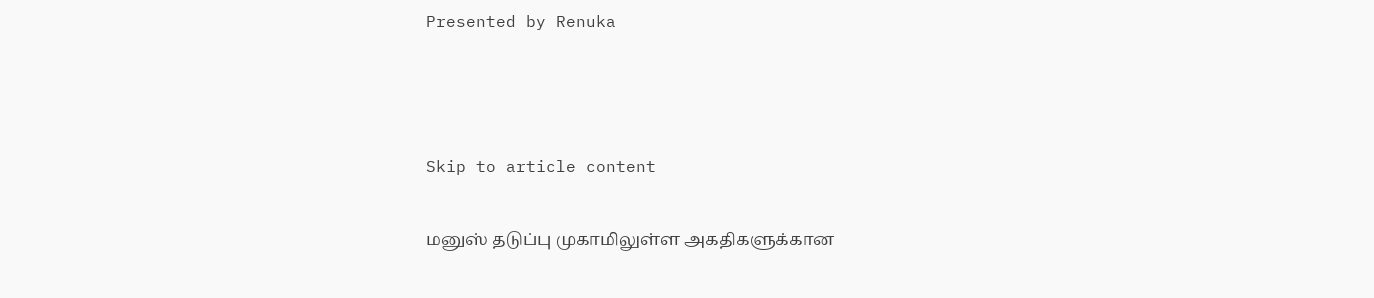Presented by Renuka



Skip to article content

மனுஸ் தடுப்பு முகாமிலுள்ள அகதிகளுக்கான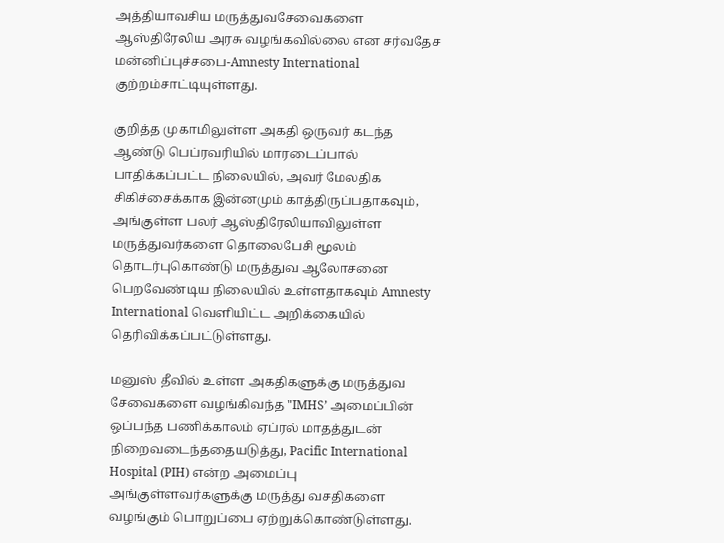அத்தியாவசிய மருத்துவசேவைகளை ஆஸ்திரேலிய அரசு வழங்கவில்லை என சர்வதேச மன்னிப்புச்சபை-Amnesty International குற்றம்சாட்டியுள்ளது.

குறித்த முகாமிலுள்ள அகதி ஒருவர் கடந்த ஆண்டு பெப்ரவரியில் மாரடைப்பால் பாதிக்கப்பட்ட நிலையில், அவர் மேலதிக சிகிச்சைக்காக இன்னமும் காத்திருப்பதாகவும், அங்குள்ள பலர் ஆஸ்திரேலியாவிலுள்ள மருத்துவர்களை தொலைபேசி மூலம் தொடர்புகொண்டு மருத்துவ ஆலோசனை பெறவேண்டிய நிலையில் உள்ளதாகவும் Amnesty International வெளியிட்ட அறிக்கையில் தெரிவிக்கப்பட்டுள்ளது.

மனுஸ் தீவில் உள்ள அகதிகளுக்கு மருத்துவ சேவைகளை வழங்கிவந்த "IMHS’ அமைப்பின் ஒப்பந்த பணிக்காலம் ஏப்ரல் மாதத்துடன் நிறைவடைந்ததையடுத்து, Pacific International Hospital (PIH) என்ற அமைப்பு அங்குள்ளவர்களுக்கு மருத்து வசதிகளை வழங்கும் பொறுப்பை ஏற்றுக்கொண்டுள்ளது.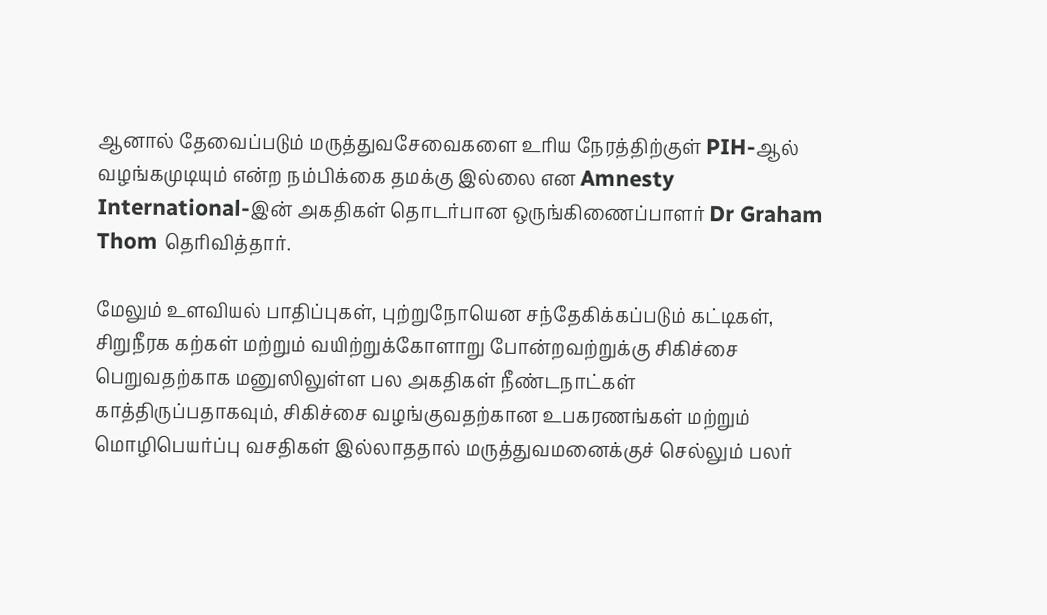ஆனால் தேவைப்படும் மருத்துவசேவைகளை உரிய நேரத்திற்குள் PIH-ஆல் வழங்கமுடியும் என்ற நம்பிக்கை தமக்கு இல்லை என Amnesty International-இன் அகதிகள் தொடர்பான ஒருங்கிணைப்பாளர் Dr Graham Thom தெரிவித்தார்.

மேலும் உளவியல் பாதிப்புகள், புற்றுநோயென சந்தேகிக்கப்படும் கட்டிகள், சிறுநீரக கற்கள் மற்றும் வயிற்றுக்கோளாறு போன்றவற்றுக்கு சிகிச்சை பெறுவதற்காக மனுஸிலுள்ள பல அகதிகள் நீண்டநாட்கள் காத்திருப்பதாகவும், சிகிச்சை வழங்குவதற்கான உபகரணங்கள் மற்றும் மொழிபெயர்ப்பு வசதிகள் இல்லாததால் மருத்துவமனைக்குச் செல்லும் பலர்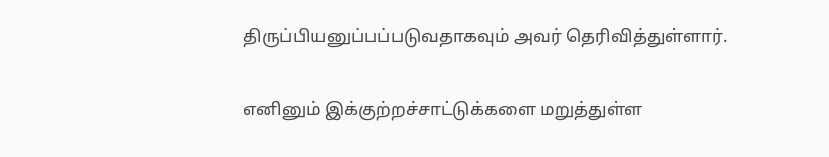திருப்பியனுப்பப்படுவதாகவும் அவர் தெரிவித்துள்ளார்.

எனினும் இக்குற்றச்சாட்டுக்களை மறுத்துள்ள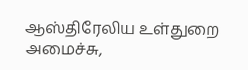ஆஸ்திரேலிய உள்துறை அமைச்சு,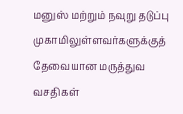மனுஸ் மற்றும் நவுறு தடுப்பு முகாமிலுள்ளவர்களுக்குத் தேவையான மருத்துவ வசதிகள்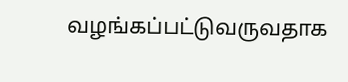வழங்கப்பட்டுவருவதாக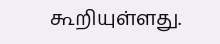கூறியுள்ளது.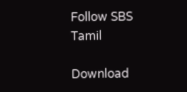Follow SBS Tamil

Download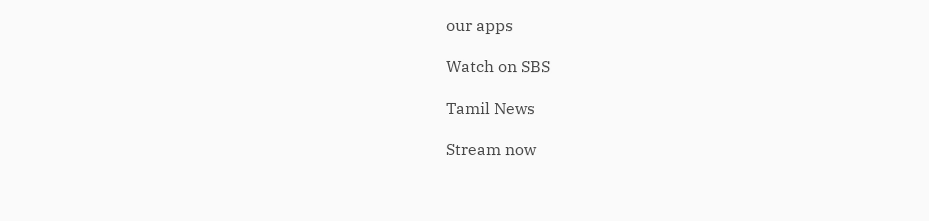our apps

Watch on SBS

Tamil News

Stream now